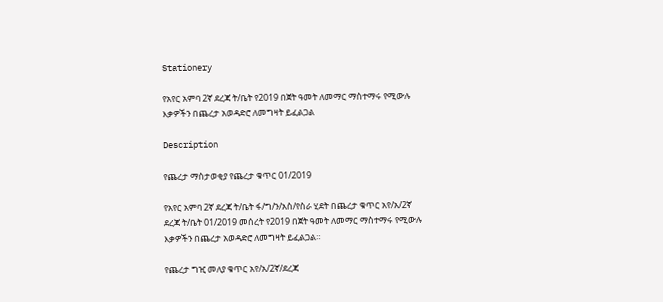Stationery

የአየር አምባ 2ኛ ደረጃ ት/ቤት የ2019 በጀት ዓመት ለመማር ማስተማሩ የሚውሉ እቃዎችን በጨረታ አወዳድሮ ለመግዛት ይፈልጋል

Description

የጨረታ ማስታወቂያ የጨረታ ቁጥር 01/2019

የአየር አምባ 2ኛ ደረጃ ት/ቤት ፋ/ግ/ን/አስ/የስራ ሂደት በጨረታ ቁጥር አየ/አ/2ኛ ደረጃ ት/ቤት 01/2019 መሰረት የ2019 በጀት ዓመት ለመማር ማስተማሩ የሚውሉ እቃዎችን በጨረታ አወዳድሮ ለመግዛት ይፈልጋል።

የጨረታ ግዢ መለያ ቁጥር አየ/አ/2ኛ/ደረጃ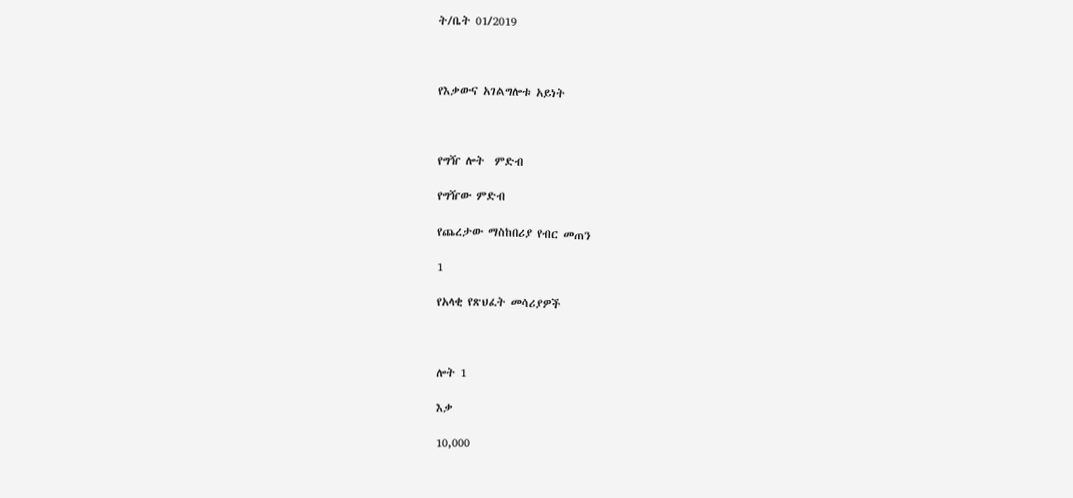ት/ቤት 01/2019



የእቃውና አገልግሎቱ አይነት



የግዥ ሎት  ምድብ

የግዥው ምድብ

የጨረታው ማስከበሪያ የብር መጠን

1

የአላቂ የጽህፈት መሳሪያዎች



ሎት 1

እቃ

10,000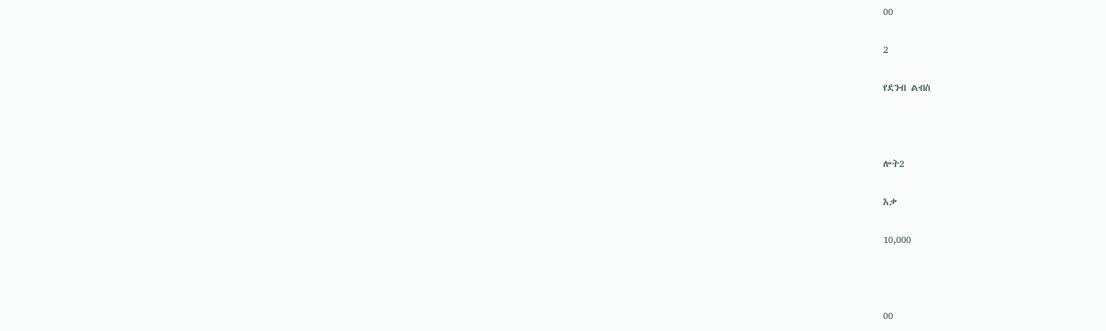00

2

የደንብ ልብስ



ሎት2

እቃ

10,000



00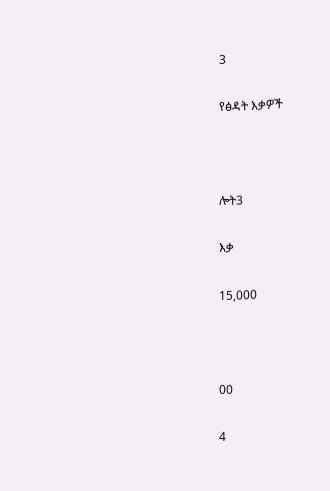3

የፅዳት እቃዎች



ሎት3

እቃ

15,000



00

4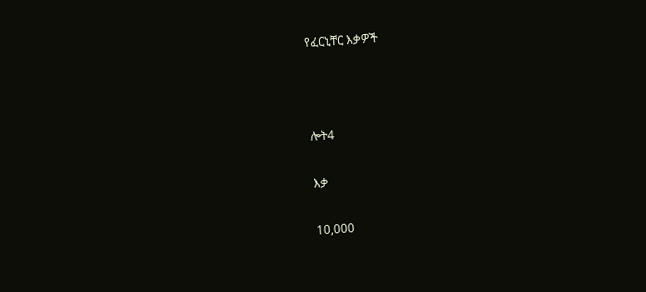የፈርኒቸር እቃዎች



ሎት4

እቃ

10,000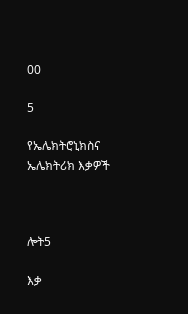00

5

የኤሌክትሮኒክስና ኤሌክትሪክ እቃዎች



ሎት5

እቃ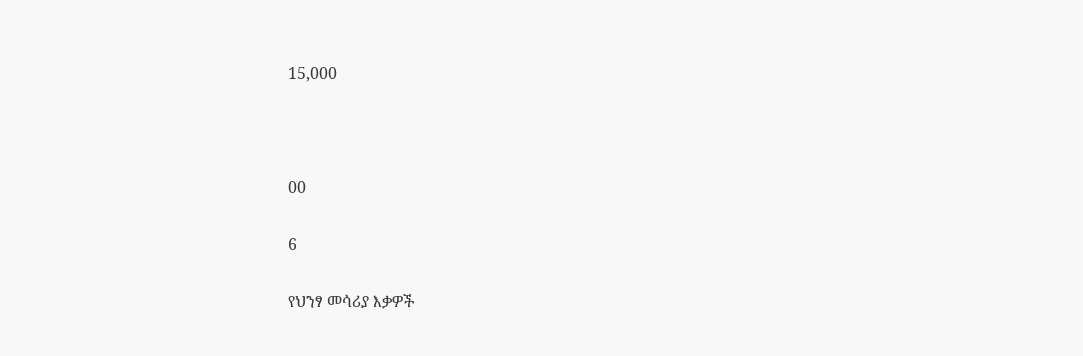15,000



00

6

የህንፃ መሳሪያ እቃዎች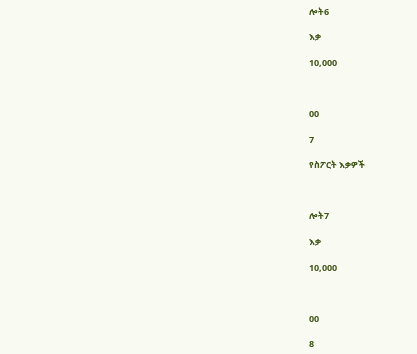ሎት6

እቃ

10,000



00

7

የስፖርት እቃዎች



ሎት7

እቃ

10,000



00

8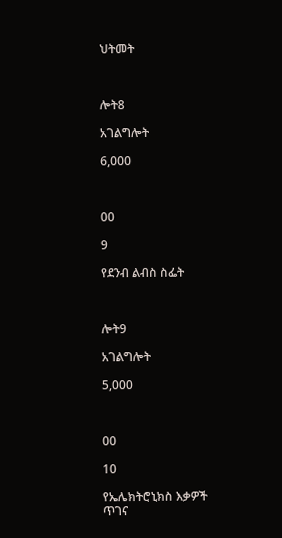ህትመት



ሎት8

አገልግሎት

6,000



00

9

የደንብ ልብስ ስፌት



ሎት9

አገልግሎት

5,000



00

10

የኤሌክትሮኒክስ እቃዎች ጥገና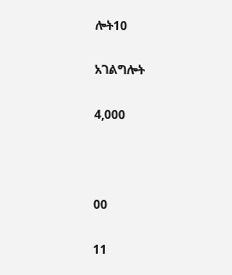ሎት10

አገልግሎት

4,000



00

11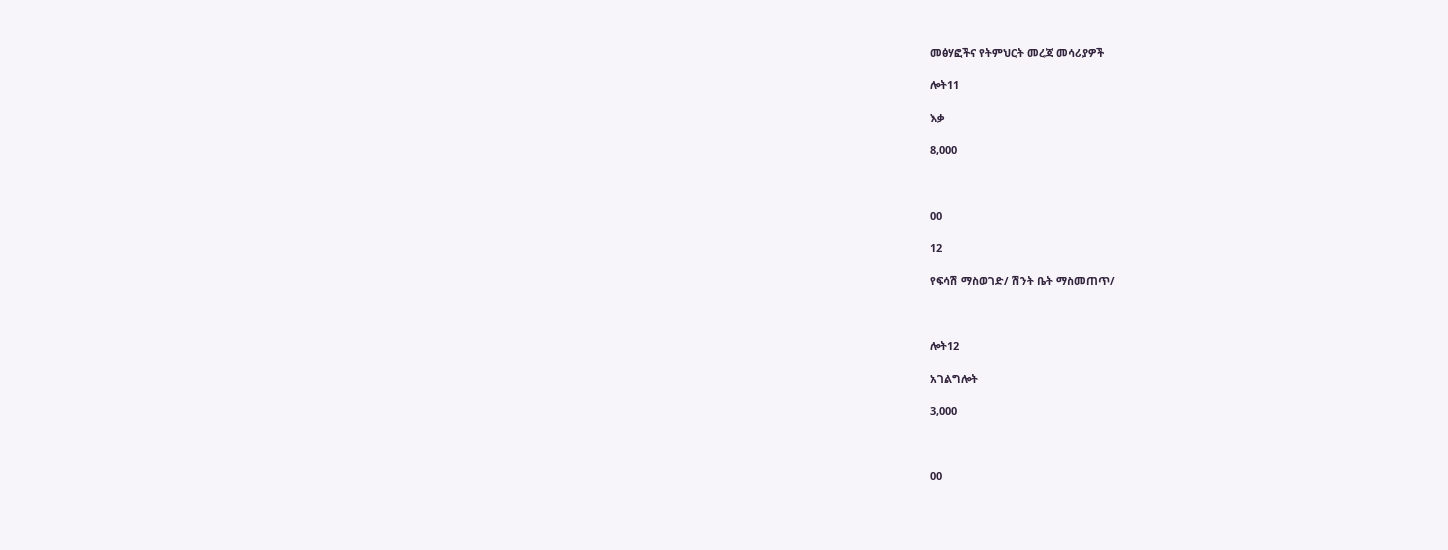መፅሃፎችና የትምህርት መረጃ መሳሪያዎች

ሎት11

እቃ

8,000



00

12

የፍሳሽ ማስወገድ/ ሽንት ቤት ማስመጠጥ/



ሎት12

አገልግሎት

3,000



00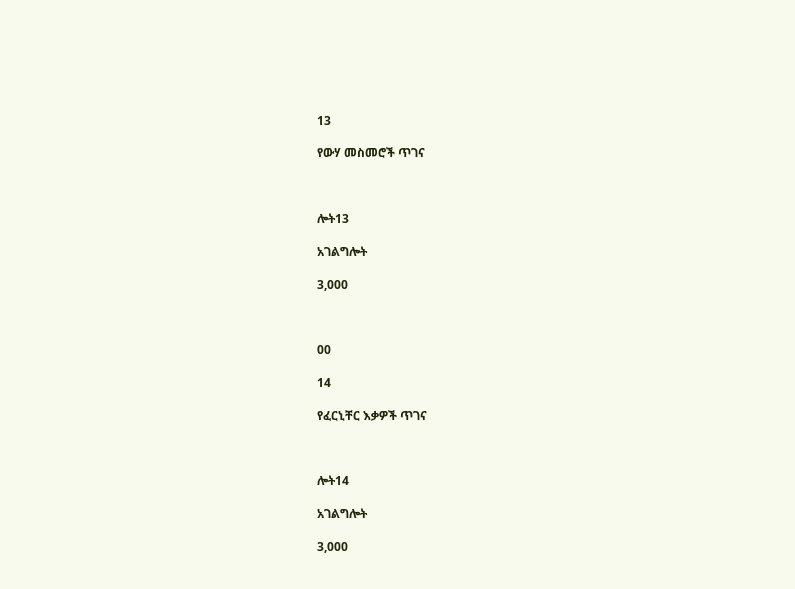13

የውሃ መስመሮች ጥገና



ሎት13

አገልግሎት

3,000



00

14

የፈርኒቸር እቃዎች ጥገና



ሎት14

አገልግሎት

3,000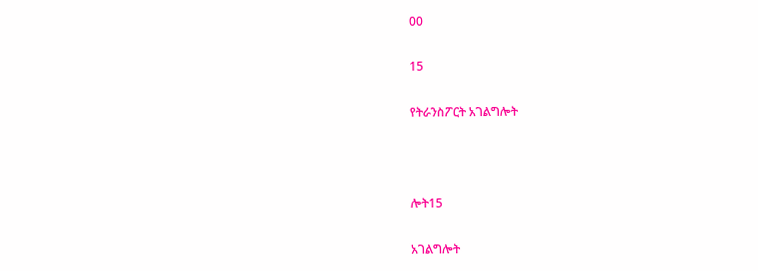00

15

የትራንስፖርት አገልግሎት



ሎት15

አገልግሎት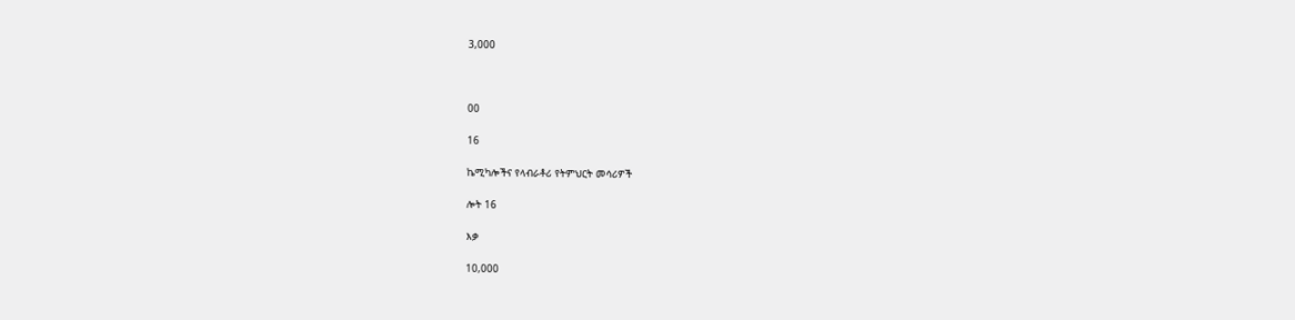3,000



00

16

ኬሚካሎችና የላብራቶሪ የትምህርት መሳሪዎች

ሎት 16

እቃ

10,000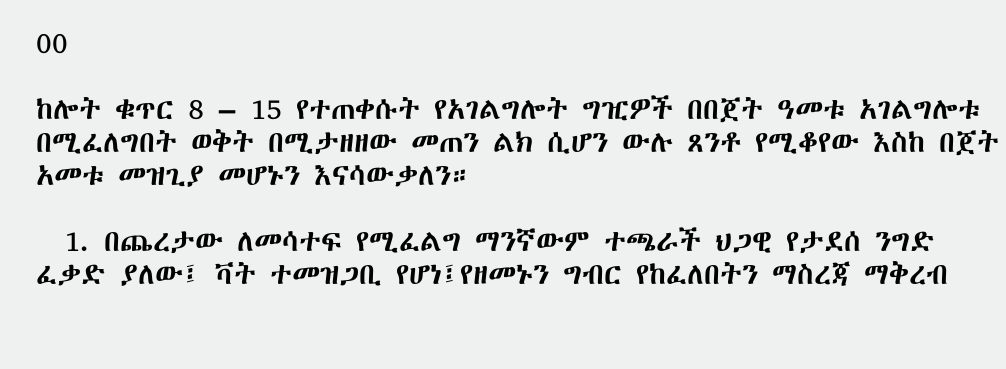00

ከሎት ቁጥር 8 – 15 የተጠቀሱት የአገልግሎት ግዢዎች በበጀት ዓመቱ አገልግሎቱ በሚፈለግበት ወቅት በሚታዘዘው መጠን ልክ ሲሆን ውሉ ጸንቶ የሚቆየው እስከ በጀት አመቱ መዝጊያ መሆኑን እናሳውቃለን።

  1. በጨረታው ለመሳተፍ የሚፈልግ ማንኛውም ተጫራች ህጋዊ የታደሰ ንግድ ፈቃድ ያለው፤ ቫት ተመዝጋቢ የሆነ፤የዘመኑን ግብር የከፈለበትን ማስረጃ ማቅረብ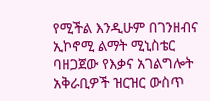የሚችል እንዲሁም በገንዘብና ኢኮኖሚ ልማት ሚኒስቴር ባዘጋጀው የእቃና አገልግሎት አቅራቢዎች ዝርዝር ውስጥ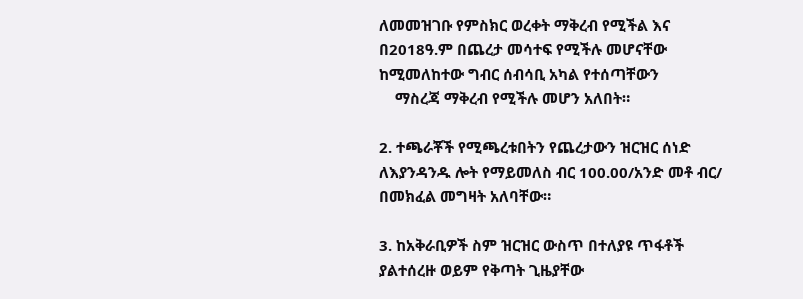ለመመዝገቡ የምስክር ወረቀት ማቅረብ የሚችል እና በ2018ዓ.ም በጨረታ መሳተፍ የሚችሉ መሆናቸው ከሚመለከተው ግብር ሰብሳቢ አካል የተሰጣቸውን
    ማስረጃ ማቅረብ የሚችሉ መሆን አለበት።

2. ተጫራቾች የሚጫረቱበትን የጨረታውን ዝርዝር ሰነድ ለእያንዳንዱ ሎት የማይመለስ ብር 100.00/አንድ መቶ ብር/ በመክፈል መግዛት አለባቸው።

3. ከአቅራቢዎች ስም ዝርዝር ውስጥ በተለያዩ ጥፋቶች ያልተሰረዙ ወይም የቅጣት ጊዜያቸው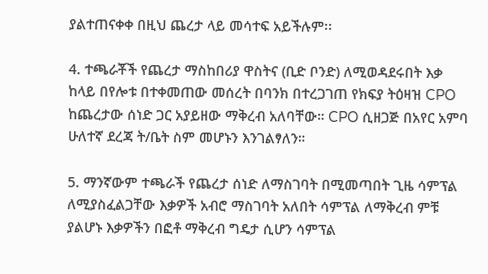ያልተጠናቀቀ በዚህ ጨረታ ላይ መሳተፍ አይችሉም፡፡

4. ተጫራቾች የጨረታ ማስከበሪያ ዋስትና (ቢድ ቦንድ) ለሚወዳደሩበት እቃ ከላይ በየሎቱ በተቀመጠው መሰረት በባንክ በተረጋገጠ የክፍያ ትዕዛዝ CPO ከጨረታው ሰነድ ጋር አያይዘው ማቅረብ አለባቸው። CPO ሲዘጋጅ በአየር አምባ ሁለተኛ ደረጃ ት/ቤት ስም መሆኑን እንገልፃለን።

5. ማንኛውም ተጫራች የጨረታ ሰነድ ለማስገባት በሚመጣበት ጊዜ ሳምፕል ለሚያስፈልጋቸው እቃዎች አብሮ ማስገባት አለበት ሳምፕል ለማቅረብ ምቹ ያልሆኑ እቃዎችን በፎቶ ማቅረብ ግዴታ ሲሆን ሳምፕል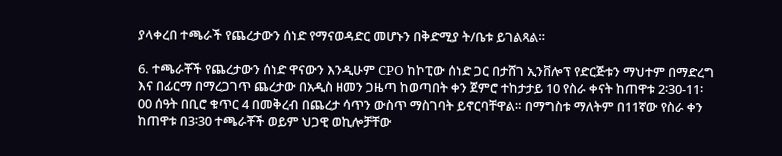ያላቀረበ ተጫራች የጨረታውን ሰነድ የማናወዳድር መሆኑን በቅድሚያ ት/ቤቱ ይገልጻል።

6. ተጫራቾች የጨረታውን ሰነድ ዋናውን እንዲሁም CPO ከኮፒው ሰነድ ጋር በታሸገ ኢንቨሎፕ የድርጅቱን ማህተም በማድረግ እና በፊርማ በማረጋገጥ ጨረታው በአዲስ ዘመን ጋዜጣ ከወጣበት ቀን ጀምሮ ተከታታይ 10 የስራ ቀናት ከጠዋቱ 2፡30-11፡00 ሰዓት በቢሮ ቁጥር 4 በመቅረብ በጨረታ ሳጥን ውስጥ ማስገባት ይኖርባቸዋል። በማግስቱ ማለትም በ11ኛው የስራ ቀን ከጠዋቱ በ3፡30 ተጫራቾች ወይም ህጋዊ ወኪሎቻቸው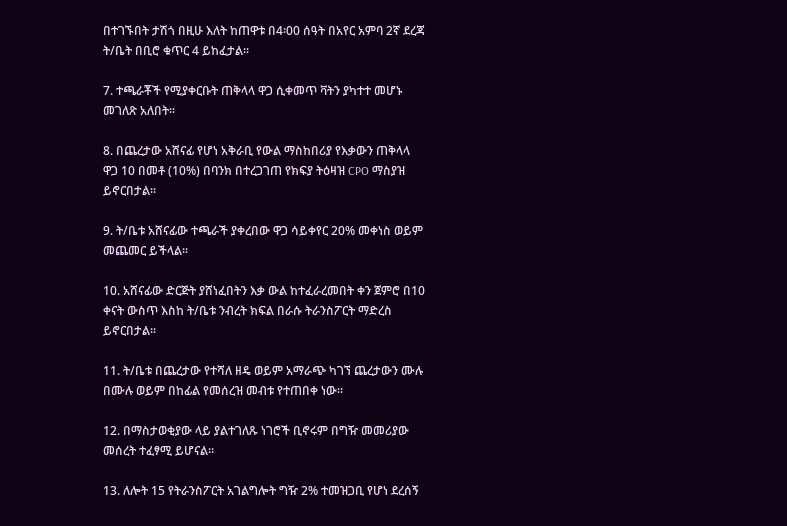በተገኙበት ታሽጎ በዚሁ እለት ከጠዋቱ በ4፡00 ሰዓት በአየር አምባ 2ኛ ደረጃ ት/ቤት በቢሮ ቁጥር 4 ይከፈታል።

7. ተጫራቾች የሚያቀርቡት ጠቅላላ ዋጋ ሲቀመጥ ቫትን ያካተተ መሆኑ መገለጽ አለበት።

8. በጨረታው አሸናፊ የሆነ አቅራቢ የውል ማስከበሪያ የእቃውን ጠቅላላ ዋጋ 10 በመቶ (10%) በባንክ በተረጋገጠ የክፍያ ትዕዛዝ CPO ማስያዝ ይኖርበታል።

9. ት/ቤቱ አሸናፊው ተጫራች ያቀረበው ዋጋ ሳይቀየር 20% መቀነስ ወይም መጨመር ይችላል።

10. አሸናፊው ድርጅት ያሸነፈበትን እቃ ውል ከተፈራረመበት ቀን ጀምሮ በ10 ቀናት ውስጥ እስከ ት/ቤቱ ንብረት ክፍል በራሱ ትራንስፖርት ማድረስ ይኖርበታል።

11. ት/ቤቱ በጨረታው የተሻለ ዘዴ ወይም አማራጭ ካገኘ ጨረታውን ሙሉ በሙሉ ወይም በከፊል የመሰረዝ መብቱ የተጠበቀ ነው።

12. በማስታወቂያው ላይ ያልተገለጹ ነገሮች ቢኖሩም በግዥ መመሪያው መሰረት ተፈፃሚ ይሆናል።

13. ለሎት 15 የትራንስፖርት አገልግሎት ግዥ 2% ተመዝጋቢ የሆነ ደረሰኝ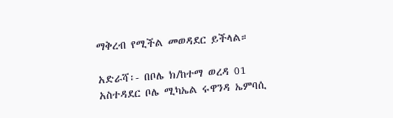ማቅረብ የሚችል መወዳደር ይችላል።

አድራሻ፡- በቦሌ ክ/ከተማ ወረዳ 01 አስተዳደር ቦሌ ሚካኤል ሩዋንዳ ኤምባሲ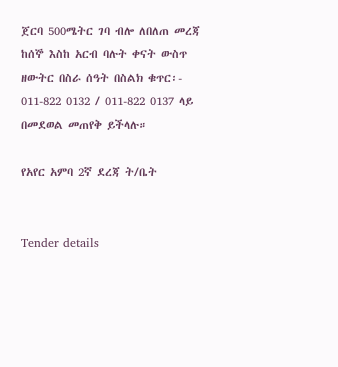ጀርባ 500ሜትር ገባ ብሎ ለበለጠ መረጃ ከሰኞ እስከ አርብ ባሉት ቀናት ውስጥ ዘውትር በስራ ሰዓት በስልክ ቁጥር፡- 011-822 0132 / 011-822 0137 ላይ በመደወል መጠየቅ ይችላሉ።

የአየር አምባ 2ኛ ደረጃ ት/ቤት


Tender details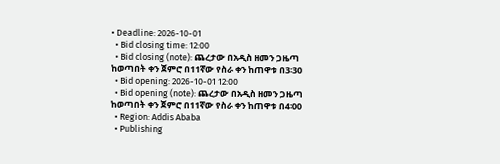• Deadline: 2026-10-01
  • Bid closing time: 12:00
  • Bid closing (note): ጨረታው በአዲስ ዘመን ጋዜጣ ከወጣበት ቀን ጀምሮ በ11ኛው የስራ ቀን ከጠዋቱ በ3፡30
  • Bid opening: 2026-10-01 12:00
  • Bid opening (note): ጨረታው በአዲስ ዘመን ጋዜጣ ከወጣበት ቀን ጀምሮ በ11ኛው የስራ ቀን ከጠዋቱ በ4፡00
  • Region: Addis Ababa
  • Publishing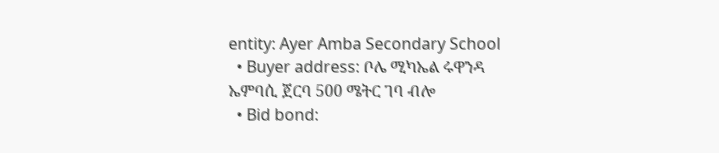entity: Ayer Amba Secondary School
  • Buyer address: ቦሌ ሚካኤል ሩዋንዳ ኤምባሲ ጀርባ 500 ሜትር ገባ ብሎ
  • Bid bond: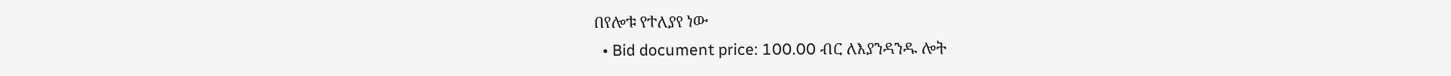በየሎቱ የተለያየ ነው
  • Bid document price: 100.00 ብር ለእያንዳንዱ ሎት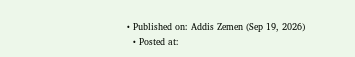• Published on: Addis Zemen (Sep 19, 2026)
  • Posted at: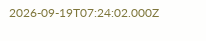2026-09-19T07:24:02.000Z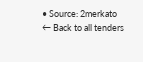• Source: 2merkato
← Back to all tenders